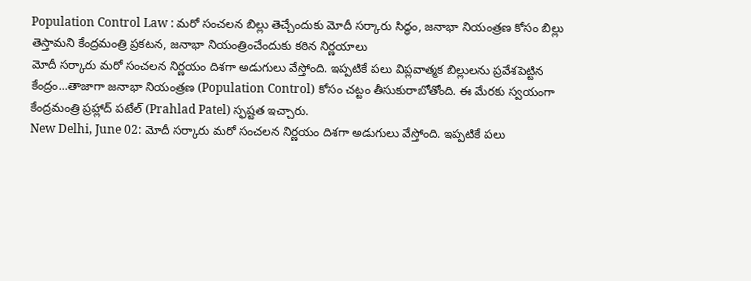Population Control Law : మరో సంచలన బిల్లు తెచ్చేందుకు మోదీ సర్కారు సిద్ధం, జనాభా నియంత్రణ కోసం బిల్లు తెస్తామని కేంద్రమంత్రి ప్రకటన, జనాభా నియంత్రించేందుకు కఠిన నిర్ణయాలు
మోదీ సర్కారు మరో సంచలన నిర్ణయం దిశగా అడుగులు వేస్తోంది. ఇప్పటికే పలు విప్లవాత్మక బిల్లులను ప్రవేశపెట్టిన కేంద్రం...తాజాగా జనాభా నియంత్రణ (Population Control) కోసం చట్టం తీసుకురాబోతోంది. ఈ మేరకు స్వయంగా కేంద్రమంత్రి ప్రహ్లాద్ పటేల్ (Prahlad Patel) స్ఫష్టత ఇచ్చారు.
New Delhi, June 02: మోదీ సర్కారు మరో సంచలన నిర్ణయం దిశగా అడుగులు వేస్తోంది. ఇప్పటికే పలు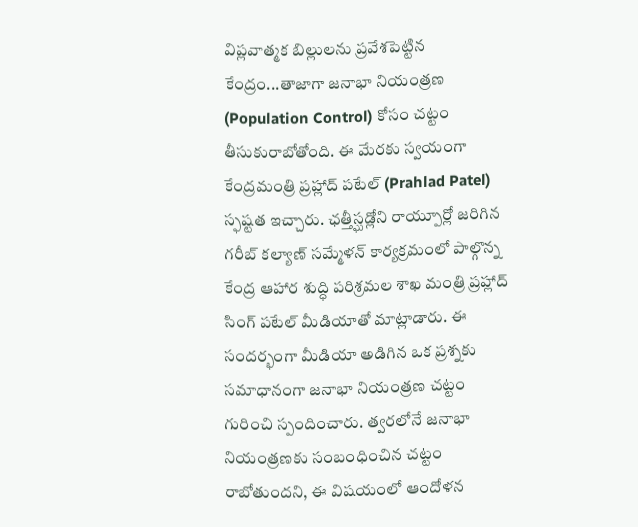విప్లవాత్మక బిల్లులను ప్రవేశపెట్టిన కేంద్రం...తాజాగా జనాభా నియంత్రణ (Population Control) కోసం చట్టం తీసుకురాబోతోంది. ఈ మేరకు స్వయంగా కేంద్రమంత్రి ప్రహ్లాద్ పటేల్ (Prahlad Patel) స్ఫష్టత ఇచ్చారు. ఛత్తీస్ఘడ్లోని రాయ్పూర్లో జరిగిన గరీబ్ కల్యాణ్ సమ్మేళన్ కార్యక్రమంలో పాల్గొన్న కేంద్ర ఆహార శుద్ధి పరిశ్రమల శాఖ మంత్రి ప్రహ్లాద్ సింగ్ పటేల్ మీడియాతో మాట్లాడారు. ఈ సందర్భంగా మీడియా అడిగిన ఒక ప్రశ్నకు సమాధానంగా జనాభా నియంత్రణ చట్టం గురించి స్పందించారు. త్వరలోనే జనాభా నియంత్రణకు సంబంధించిన చట్టం రాబోతుందని, ఈ విషయంలో ఆందోళన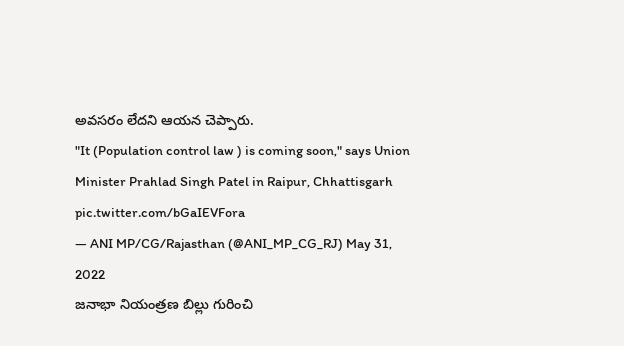అవసరం లేదని ఆయన చెప్పారు.
"It (Population control law ) is coming soon," says Union Minister Prahlad Singh Patel in Raipur, Chhattisgarh pic.twitter.com/bGaIEVFora
— ANI MP/CG/Rajasthan (@ANI_MP_CG_RJ) May 31, 2022
జనాభా నియంత్రణ బిల్లు గురించి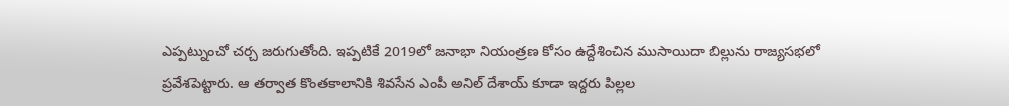ఎప్పట్నుంచో చర్చ జరుగుతోంది. ఇప్పటికే 2019లో జనాభా నియంత్రణ కోసం ఉద్దేశించిన ముసాయిదా బిల్లును రాజ్యసభలో ప్రవేశపెట్టారు. ఆ తర్వాత కొంతకాలానికి శివసేన ఎంపీ అనిల్ దేశాయ్ కూడా ఇద్దరు పిల్లల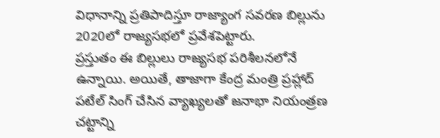విధానాన్ని ప్రతిపాదిస్తూ రాజ్యాంగ సవరణ బిల్లును 2020లో రాజ్యసభలో ప్రవేశపెట్టారు.
ప్రస్తుతం ఈ బిల్లులు రాజ్యసభ పరిశీలనలోనే ఉన్నాయి. అయితే, తాజాగా కేంద్ర మంత్రి ప్రహ్లాద్ పటేల్ సింగ్ చేసిన వ్యాఖ్యలతో జనాభా నియంత్రణ చట్టాన్ని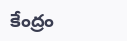కేంద్రం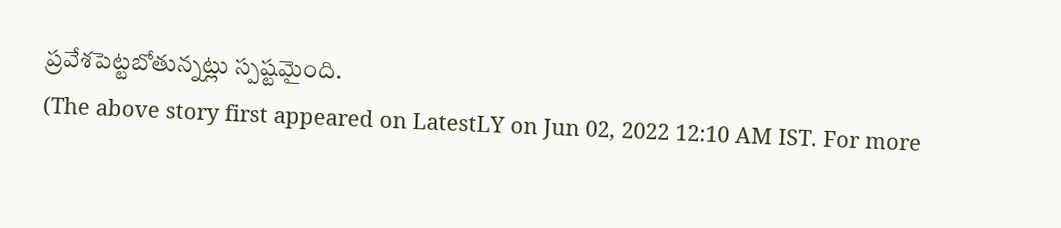ప్రవేశపెట్టబోతున్నట్లు స్పష్టమైంది.
(The above story first appeared on LatestLY on Jun 02, 2022 12:10 AM IST. For more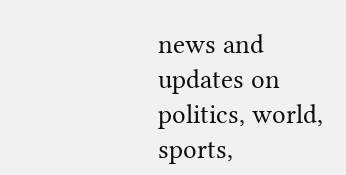news and updates on politics, world, sports,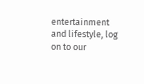entertainment and lifestyle, log on to our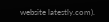website latestly.com).